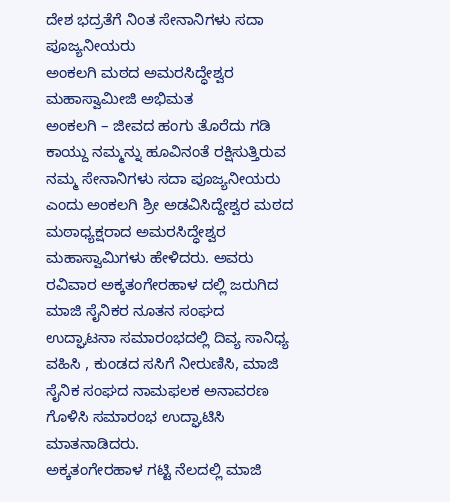ದೇಶ ಭದ್ರತೆಗೆ ನಿಂತ ಸೇನಾನಿಗಳು ಸದಾ ಪೂಜ್ಯನೀಯರು
ಅಂಕಲಗಿ ಮಠದ ಅಮರಸಿದ್ಧೇಶ್ವರ ಮಹಾಸ್ವಾಮೀಜಿ ಅಭಿಮತ
ಅಂಕಲಗಿ – ಜೀವದ ಹಂಗು ತೊರೆದು ಗಡಿ ಕಾಯ್ದು ನಮ್ಮನ್ನು ಹೂವಿನಂತೆ ರಕ್ಷಿಸುತ್ತಿರುವ ನಮ್ಮ ಸೇನಾನಿಗಳು ಸದಾ ಪೂಜ್ಯನೀಯರು ಎಂದು ಅಂಕಲಗಿ ಶ್ರೀ ಅಡವಿಸಿದ್ದೇಶ್ವರ ಮಠದ ಮಠಾಧ್ಯಕ್ಷರಾದ ಅಮರಸಿದ್ಧೇಶ್ವರ ಮಹಾಸ್ವಾಮಿಗಳು ಹೇಳಿದರು. ಅವರು ರವಿವಾರ ಅಕ್ಕತಂಗೇರಹಾಳ ದಲ್ಲಿ ಜರುಗಿದ ಮಾಜಿ ಸೈನಿಕರ ನೂತನ ಸಂಘದ ಉದ್ಘಾಟನಾ ಸಮಾರಂಭದಲ್ಲಿ ದಿವ್ಯ ಸಾನಿಧ್ಯ ವಹಿಸಿ , ಕುಂಡದ ಸಸಿಗೆ ನೀರುಣಿಸಿ, ಮಾಜಿ ಸೈನಿಕ ಸಂಘದ ನಾಮಫಲಕ ಅನಾವರಣ ಗೊಳಿಸಿ ಸಮಾರಂಭ ಉದ್ಘಾಟಿಸಿ ಮಾತನಾಡಿದರು.
ಅಕ್ಕತಂಗೇರಹಾಳ ಗಟ್ಟಿ ನೆಲದಲ್ಲಿ ಮಾಜಿ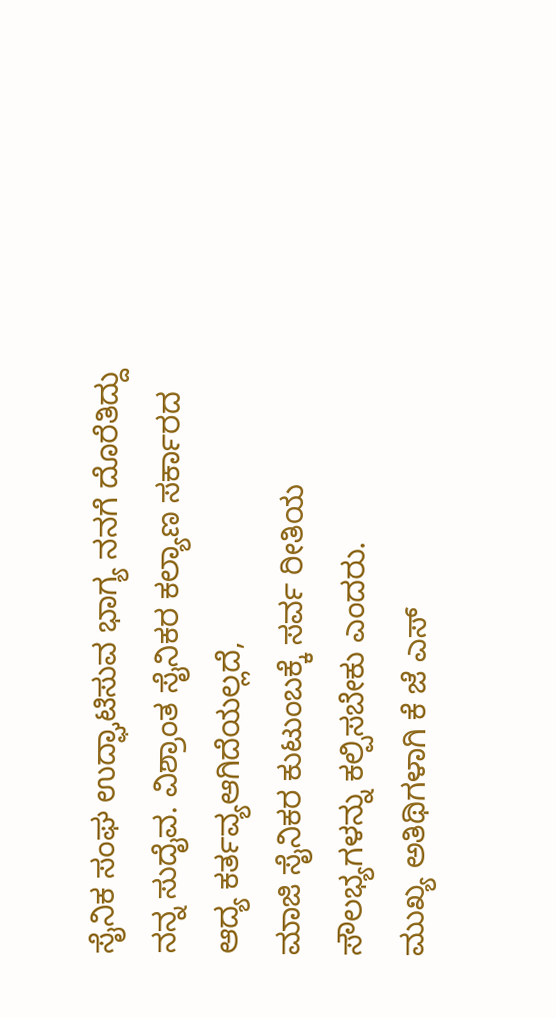ಸೈನಿಕ ಸಂಘ ಉದ್ಘಾಟಿಸುವ ಭಾಗ್ಯ ನನಗೆ ದೊರೆತಿದ್ದು ನನ್ನ ಸುದೈವ. ವಿಶ್ರಾಂತ ಸೈನಿಕರ ಕಲ್ಯಾಣ ಸರ್ಕಾರದ ಆದ್ಯ ಕರ್ತವ್ಯಆಗಿದೆಯಲ್ಲದೆ,
ಮಾಜಿ ಸೈನಿಕರ ಕುಟುಂಬಕ್ಕೆ ಸರ್ವ ರೀತಿಯ ಸೌಲಭ್ಯಗಳನ್ನು ಕಲ್ಪಿಸಬೇಕು ಎಂದರು.
ಮುಖ್ಯ ಅತಿಥಿಗಳಾಗಿ ಕೆ ಜೆ ಎಸ್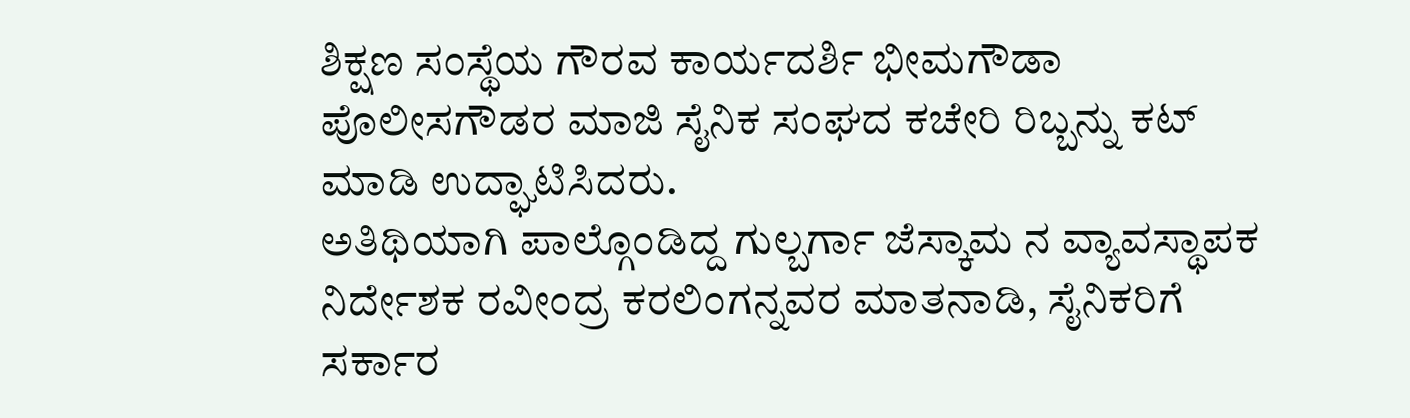ಶಿಕ್ಷಣ ಸಂಸ್ಥೆಯ ಗೌರವ ಕಾರ್ಯದರ್ಶಿ ಭೀಮಗೌಡಾ ಪೊಲೀಸಗೌಡರ ಮಾಜಿ ಸೈನಿಕ ಸಂಘದ ಕಚೇರಿ ರಿಬ್ಬನ್ನು ಕಟ್ ಮಾಡಿ ಉದ್ಘಾಟಿಸಿದರು.
ಅತಿಥಿಯಾಗಿ ಪಾಲ್ಗೊಂಡಿದ್ದ ಗುಲ್ಬರ್ಗಾ ಜೆಸ್ಕಾಮ ನ ವ್ಯಾವಸ್ಥಾಪಕ ನಿರ್ದೇಶಕ ರವೀಂದ್ರ ಕರಲಿಂಗನ್ನವರ ಮಾತನಾಡಿ, ಸೈನಿಕರಿಗೆ ಸರ್ಕಾರ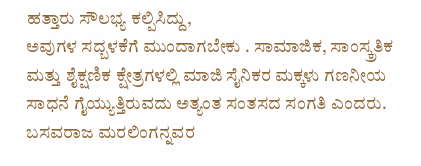ಹತ್ತಾರು ಸೌಲಭ್ಯ ಕಲ್ಪಿಸಿದ್ದು,
ಅವುಗಳ ಸದ್ಬಳಕೆಗೆ ಮುಂದಾಗಬೇಕು . ಸಾಮಾಜಿಕ, ಸಾಂಸ್ಕ್ರತಿಕ ಮತ್ತು ಶೈಕ್ಷಣಿಕ ಕ್ಷೇತ್ರಗಳಲ್ಲಿ ಮಾಜಿ ಸೈನಿಕರ ಮಕ್ಕಳು ಗಣನೀಯ ಸಾಧನೆ ಗೈಯ್ಯುತ್ತಿರುವದು ಅತ್ಯಂತ ಸಂತಸದ ಸಂಗತಿ ಎಂದರು. ಬಸವರಾಜ ಮರಲಿಂಗನ್ನವರ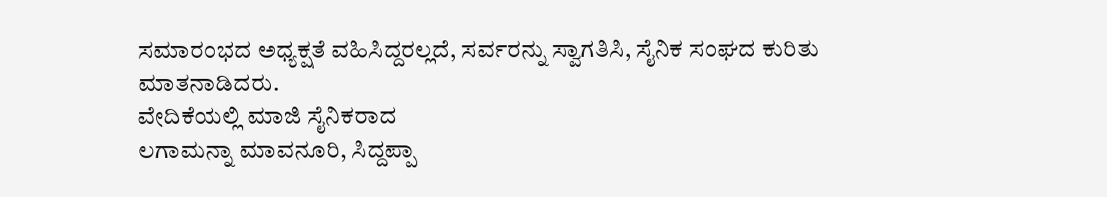ಸಮಾರಂಭದ ಅಧ್ಯಕ್ಷತೆ ವಹಿಸಿದ್ದರಲ್ಲದೆ, ಸರ್ವರನ್ನು ಸ್ವಾಗತಿಸಿ, ಸೈನಿಕ ಸಂಘದ ಕುರಿತು ಮಾತನಾಡಿದರು.
ವೇದಿಕೆಯಲ್ಲಿ ಮಾಜಿ ಸೈನಿಕರಾದ
ಲಗಾಮನ್ನಾ ಮಾವನೂರಿ, ಸಿದ್ದಪ್ಪಾ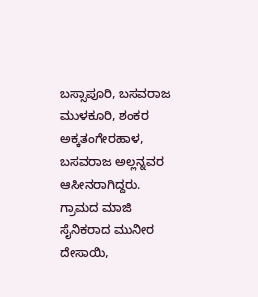ಬಸ್ಸಾಪೂರಿ, ಬಸವರಾಜ ಮುಳಕೂರಿ, ಶಂಕರ ಅಕ್ಕತಂಗೇರಹಾಳ, ಬಸವರಾಜ ಅಲ್ಲನ್ನವರ ಆಸೀನರಾಗಿದ್ದರು.
ಗ್ರಾಮದ ಮಾಜಿ ಸೈನಿಕರಾದ ಮುನೀರ ದೇಸಾಯಿ,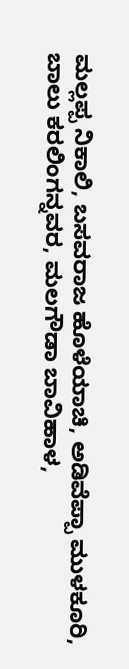ಮಲ್ಲಪ್ಪ ನಿಕಾಲಿ, ಬಸವರಾಜ ಹೊಳೆಯಾಚಿ, ಅಡಿವೆಪ್ಪಾ ಮುಳಕೂರಿ, ಬಾಲು ಕರಲಿಂಗನ್ನವರ, ಮಲಗೌಡಾ ಬಾವಿಹಾಳ,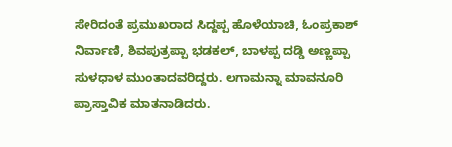ಸೇರಿದಂತೆ ಪ್ರಮುಖರಾದ ಸಿದ್ದಪ್ಪ ಹೊಳೆಯಾಚಿ, ಓಂಪ್ರಕಾಶ್ ನಿರ್ವಾಣಿ, ಶಿವಪುತ್ರಪ್ಪಾ ಭಡಕಲ್, ಬಾಳಪ್ಪ ದಡ್ಡಿ ಅಣ್ಣಪ್ಪಾ ಸುಳಧಾಳ ಮುಂತಾದವರಿದ್ದರು. ಲಗಾಮನ್ನಾ ಮಾವನೂರಿ ಪ್ರಾಸ್ತಾವಿಕ ಮಾತನಾಡಿದರು.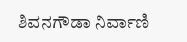ಶಿವನಗೌಡಾ ನಿರ್ವಾಣಿ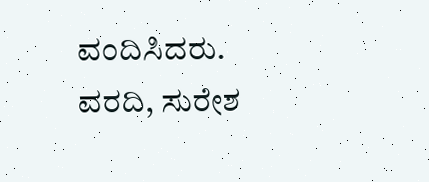ವಂದಿಸಿದರು.
ವರದಿ, ಸುರೇಶ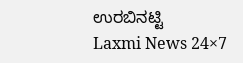ಉರಬಿನಟ್ಟಿ
Laxmi News 24×7